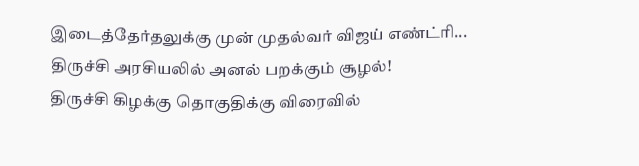இடைத்தேர்தலுக்கு முன் முதல்வர் விஜய் எண்ட்ரி... திருச்சி அரசியலில் அனல் பறக்கும் சூழல்!
திருச்சி கிழக்கு தொகுதிக்கு விரைவில்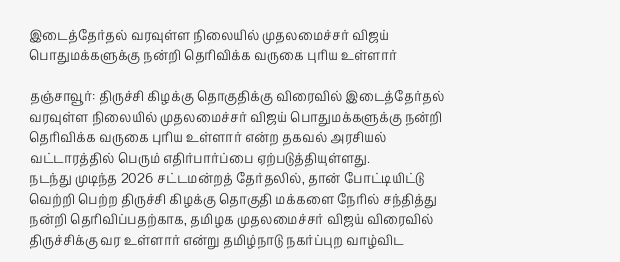இடைத்தேர்தல் வரவுள்ள நிலையில் முதலமைச்சர் விஜய் பொதுமக்களுக்கு நன்றி தெரிவிக்க வருகை புரிய உள்ளார்

தஞ்சாவூர்: திருச்சி கிழக்கு தொகுதிக்கு விரைவில் இடைத்தேர்தல் வரவுள்ள நிலையில் முதலமைச்சர் விஜய் பொதுமக்களுக்கு நன்றி தெரிவிக்க வருகை புரிய உள்ளார் என்ற தகவல் அரசியல் வட்டாரத்தில் பெரும் எதிர்பார்ப்பை ஏற்படுத்தியுள்ளது.
நடந்து முடிந்த 2026 சட்டமன்றத் தேர்தலில், தான் போட்டியிட்டு வெற்றி பெற்ற திருச்சி கிழக்கு தொகுதி மக்களை நேரில் சந்தித்து நன்றி தெரிவிப்பதற்காக, தமிழக முதலமைச்சர் விஜய் விரைவில் திருச்சிக்கு வர உள்ளார் என்று தமிழ்நாடு நகர்ப்புற வாழ்விட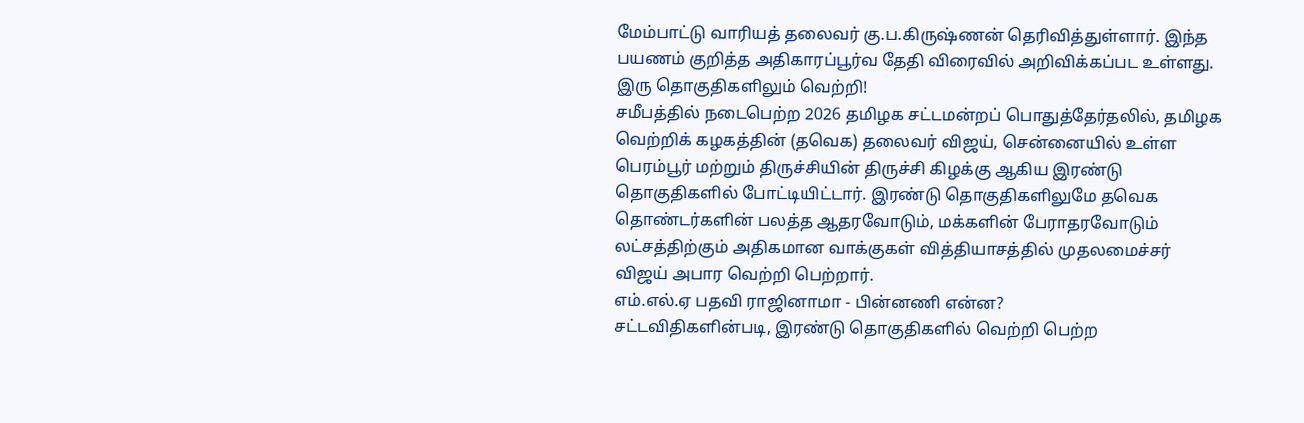மேம்பாட்டு வாரியத் தலைவர் கு.ப.கிருஷ்ணன் தெரிவித்துள்ளார். இந்த பயணம் குறித்த அதிகாரப்பூர்வ தேதி விரைவில் அறிவிக்கப்பட உள்ளது.
இரு தொகுதிகளிலும் வெற்றி!
சமீபத்தில் நடைபெற்ற 2026 தமிழக சட்டமன்றப் பொதுத்தேர்தலில், தமிழக வெற்றிக் கழகத்தின் (தவெக) தலைவர் விஜய், சென்னையில் உள்ள பெரம்பூர் மற்றும் திருச்சியின் திருச்சி கிழக்கு ஆகிய இரண்டு தொகுதிகளில் போட்டியிட்டார். இரண்டு தொகுதிகளிலுமே தவெக தொண்டர்களின் பலத்த ஆதரவோடும், மக்களின் பேராதரவோடும் லட்சத்திற்கும் அதிகமான வாக்குகள் வித்தியாசத்தில் முதலமைச்சர் விஜய் அபார வெற்றி பெற்றார்.
எம்.எல்.ஏ பதவி ராஜினாமா - பின்னணி என்ன?
சட்டவிதிகளின்படி, இரண்டு தொகுதிகளில் வெற்றி பெற்ற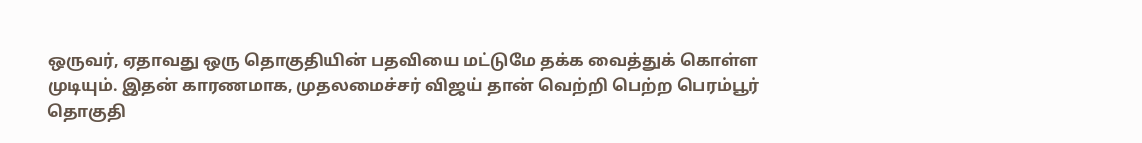ஒருவர், ஏதாவது ஒரு தொகுதியின் பதவியை மட்டுமே தக்க வைத்துக் கொள்ள முடியும். இதன் காரணமாக, முதலமைச்சர் விஜய் தான் வெற்றி பெற்ற பெரம்பூர் தொகுதி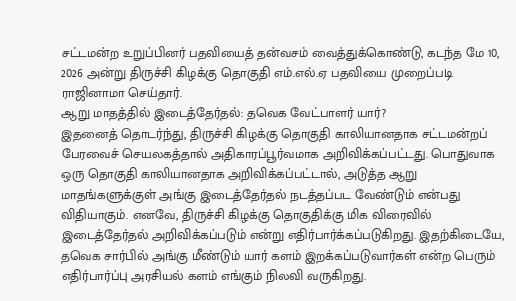சட்டமன்ற உறுப்பினர் பதவியைத் தன்வசம் வைத்துக்கொண்டு, கடந்த மே 10, 2026 அன்று திருச்சி கிழக்கு தொகுதி எம்.எல்.ஏ பதவியை முறைப்படி ராஜினாமா செய்தார்.
ஆறு மாதத்தில் இடைத்தேர்தல்: தவெக வேட்பாளர் யார்?
இதனைத் தொடர்ந்து, திருச்சி கிழக்கு தொகுதி காலியானதாக சட்டமன்றப் பேரவைச் செயலகத்தால் அதிகாரப்பூர்வமாக அறிவிக்கப்பட்டது. பொதுவாக ஒரு தொகுதி காலியானதாக அறிவிக்கப்பட்டால், அடுத்த ஆறு மாதங்களுக்குள் அங்கு இடைத்தேர்தல் நடத்தப்பட வேண்டும் என்பது விதியாகும். எனவே, திருச்சி கிழக்கு தொகுதிக்கு மிக விரைவில் இடைத்தேர்தல் அறிவிக்கப்படும் என்று எதிர்பார்க்கப்படுகிறது. இதற்கிடையே, தவெக சார்பில் அங்கு மீண்டும் யார் களம் இறக்கப்படுவார்கள் என்ற பெரும் எதிர்பார்ப்பு அரசியல் களம் எங்கும் நிலவி வருகிறது.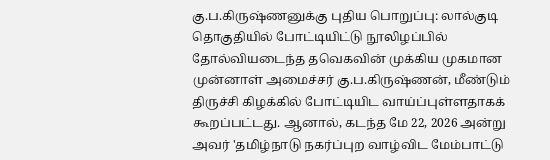கு.ப.கிருஷ்ணனுக்கு புதிய பொறுப்பு: லால்குடி தொகுதியில் போட்டியிட்டு நூலிழப்பில் தோல்வியடைந்த தவெகவின் முக்கிய முகமான முன்னாள் அமைச்சர் கு.ப.கிருஷ்ணன், மீண்டும் திருச்சி கிழக்கில் போட்டியிட வாய்ப்புள்ளதாகக் கூறப்பட்டது. ஆனால், கடந்த மே 22, 2026 அன்று அவர் 'தமிழ்நாடு நகர்ப்புற வாழ்விட மேம்பாட்டு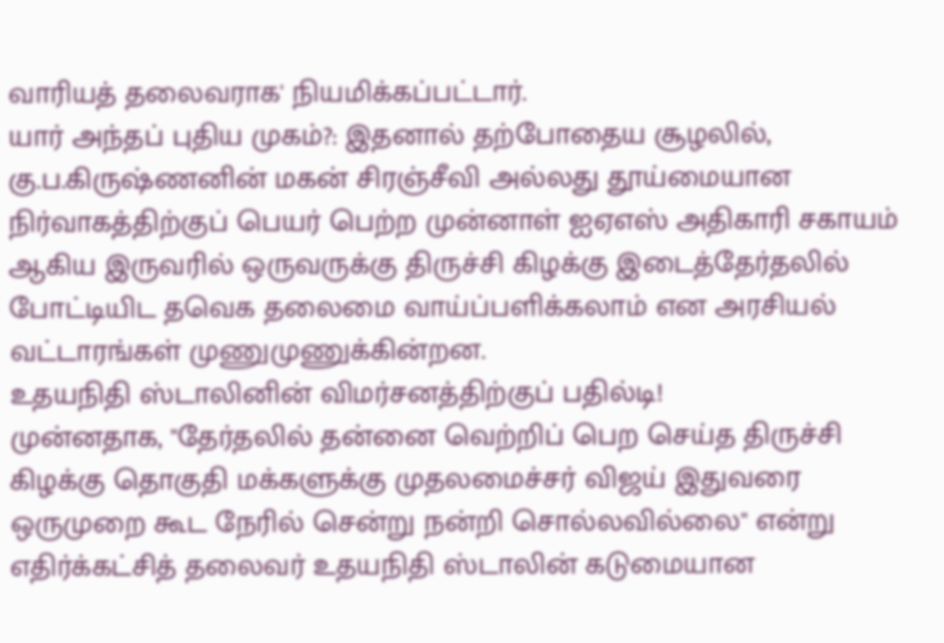வாரியத் தலைவராக' நியமிக்கப்பட்டார்.
யார் அந்தப் புதிய முகம்?: இதனால் தற்போதைய சூழலில், கு.ப.கிருஷ்ணனின் மகன் சிரஞ்சீவி அல்லது தூய்மையான நிர்வாகத்திற்குப் பெயர் பெற்ற முன்னாள் ஐஏஎஸ் அதிகாரி சகாயம் ஆகிய இருவரில் ஒருவருக்கு திருச்சி கிழக்கு இடைத்தேர்தலில் போட்டியிட தவெக தலைமை வாய்ப்பளிக்கலாம் என அரசியல் வட்டாரங்கள் முணுமுணுக்கின்றன.
உதயநிதி ஸ்டாலினின் விமர்சனத்திற்குப் பதில்டி!
முன்னதாக, "தேர்தலில் தன்னை வெற்றிப் பெற செய்த திருச்சி கிழக்கு தொகுதி மக்களுக்கு முதலமைச்சர் விஜய் இதுவரை ஒருமுறை கூட நேரில் சென்று நன்றி சொல்லவில்லை" என்று எதிர்க்கட்சித் தலைவர் உதயநிதி ஸ்டாலின் கடுமையான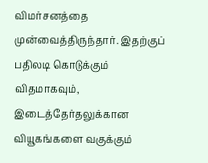விமர்சனத்தை முன்வைத்திருந்தார். இதற்குப் பதிலடி கொடுக்கும் விதமாகவும், இடைத்தேர்தலுக்கான வியூகங்களை வகுக்கும்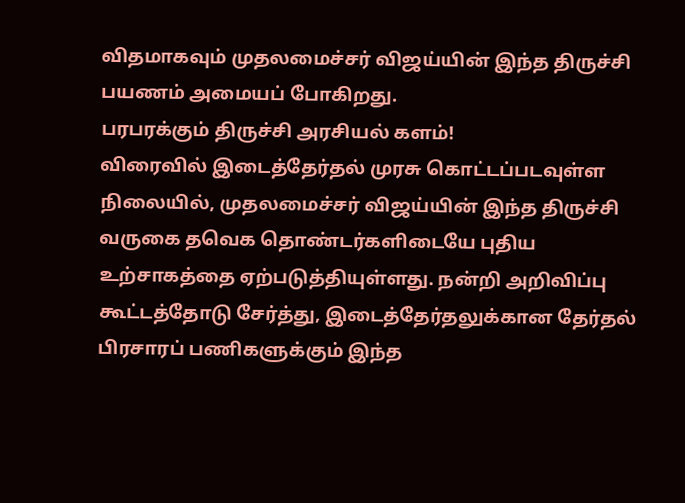விதமாகவும் முதலமைச்சர் விஜய்யின் இந்த திருச்சி பயணம் அமையப் போகிறது.
பரபரக்கும் திருச்சி அரசியல் களம்!
விரைவில் இடைத்தேர்தல் முரசு கொட்டப்படவுள்ள நிலையில், முதலமைச்சர் விஜய்யின் இந்த திருச்சி வருகை தவெக தொண்டர்களிடையே புதிய உற்சாகத்தை ஏற்படுத்தியுள்ளது. நன்றி அறிவிப்பு கூட்டத்தோடு சேர்த்து, இடைத்தேர்தலுக்கான தேர்தல் பிரசாரப் பணிகளுக்கும் இந்த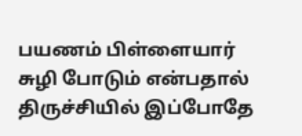பயணம் பிள்ளையார் சுழி போடும் என்பதால் திருச்சியில் இப்போதே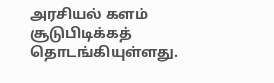அரசியல் களம் சூடுபிடிக்கத் தொடங்கியுள்ளது.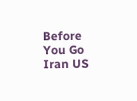Before You Go
Iran US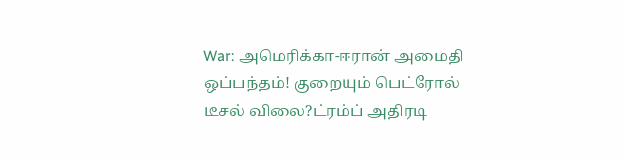War: அமெரிக்கா-ஈரான் அமைதி ஒப்பந்தம்! குறையும் பெட்ரோல் டீசல் விலை?ட்ரம்ப் அதிரடி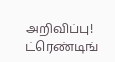அறிவிப்பு!
ட்ரெண்டிங்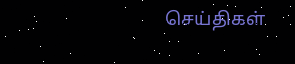செய்திகள்